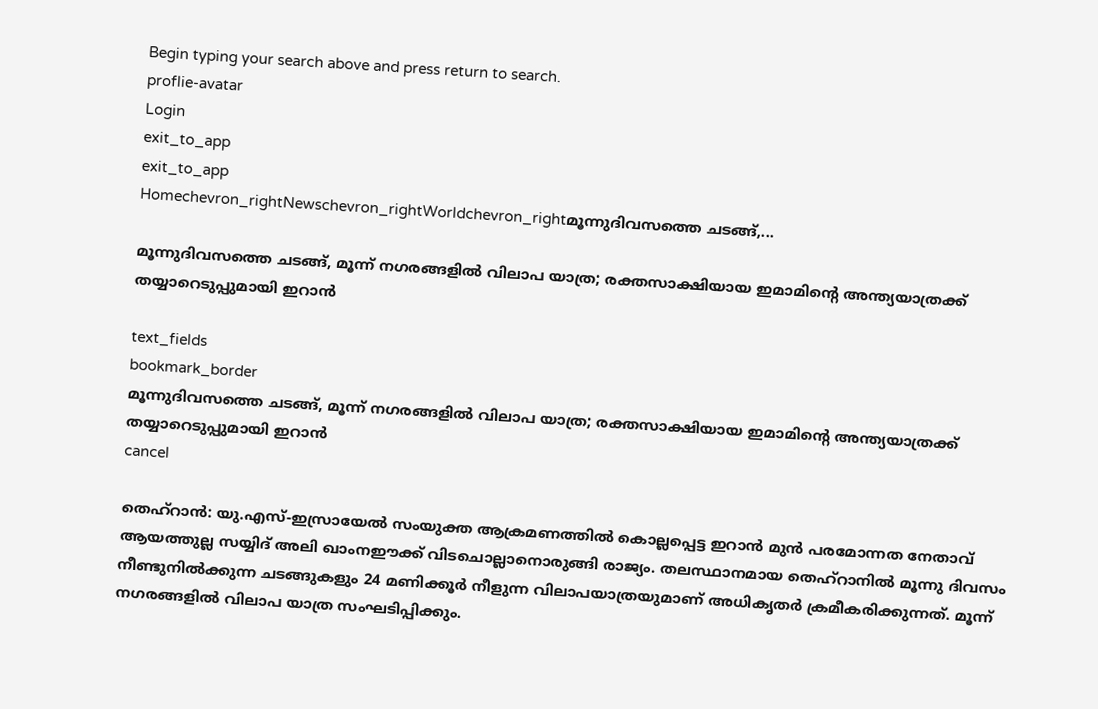Begin typing your search above and press return to search.
proflie-avatar
Login
exit_to_app
exit_to_app
Homechevron_rightNewschevron_rightWorldchevron_rightമൂന്നുദിവസത്തെ ചടങ്ങ്,...

മൂന്നുദിവസത്തെ ചടങ്ങ്, മൂന്ന് നഗരങ്ങളിൽ വിലാപ യാത്ര; രക്തസാക്ഷിയായ ഇമാമിന്റെ അന്ത്യയാത്രക്ക് തയ്യാറെടുപ്പുമായി ഇറാൻ

text_fields
bookmark_border
മൂന്നുദിവസത്തെ ചടങ്ങ്, മൂന്ന് നഗരങ്ങളിൽ വിലാപ യാത്ര; രക്തസാക്ഷിയായ ഇമാമിന്റെ അന്ത്യയാത്രക്ക് തയ്യാറെടുപ്പുമായി ഇറാൻ
cancel

തെഹ്‌റാൻ: യു.എസ്-ഇസ്രായേൽ സംയുക്ത ആക്രമണത്തിൽ കൊല്ലപ്പെട്ട ഇറാൻ മുൻ പരമോന്നത നേതാവ് ആയത്തുല്ല സയ്യിദ് അലി ഖാംനഈക്ക് വിടചൊല്ലാനൊരുങ്ങി രാജ്യം. തലസ്ഥാനമായ തെഹ്റാനിൽ മൂന്നു ദിവസം നീണ്ടുനിൽക്കുന്ന ചടങ്ങുകളും 24 മണിക്കൂർ നീളുന്ന വിലാപയാത്രയുമാണ് അധികൃതർ ക്രമീകരിക്കുന്നത്. മൂന്ന് നഗരങ്ങളിൽ വിലാപ യാത്ര സംഘടിപ്പിക്കും.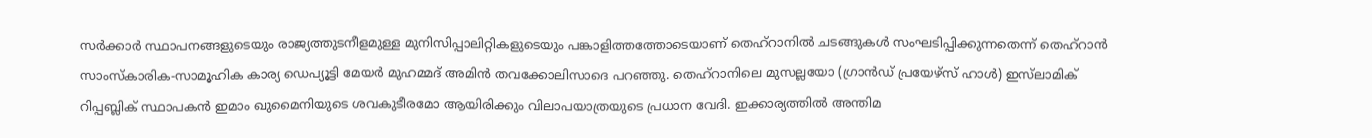സർക്കാർ സ്ഥാപനങ്ങളുടെയും രാജ്യത്തുടനീളമുള്ള മുനിസിപ്പാലിറ്റികളുടെയും പങ്കാളിത്തത്തോടെയാണ് തെഹ്റാനിൽ ചടങ്ങുകൾ സംഘടിപ്പിക്കുന്നതെന്ന് തെഹ്റാൻ സാംസ്കാരിക-സാമൂഹിക കാര്യ ഡെപ്യൂട്ടി മേയർ മുഹമ്മദ് അമിൻ തവക്കോലിസാദെ പറഞ്ഞു. തെഹ്റാനിലെ മുസല്ലയോ (ഗ്രാൻഡ് പ്രയേഴ്സ് ഹാൾ) ഇസ്‌ലാമിക് റിപ്പബ്ലിക് സ്ഥാപകൻ ഇമാം ഖുമൈനിയുടെ ശവകുടീരമോ ആയിരിക്കും വിലാപയാത്രയുടെ പ്രധാന വേദി. ഇക്കാര്യത്തിൽ അന്തിമ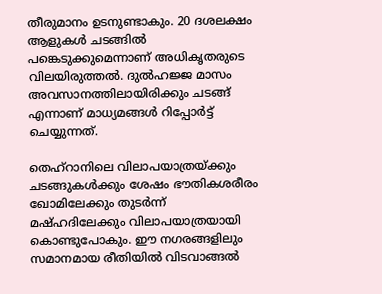തീരുമാനം ഉടനുണ്ടാകും. 20 ദശലക്ഷം ആളുകൾ ചടങ്ങിൽ പങ്കെടുക്കുമെന്നാണ് അധികൃതരുടെ വിലയിരുത്തൽ. ദുൽഹജ്ജ മാസം അവസാനത്തിലായിരിക്കും ചടങ്ങ് എന്നാണ് മാധ്യമങ്ങൾ റിപ്പോർട്ട് ചെയ്യുന്നത്.

തെഹ്റാനിലെ വിലാപയാത്രയ്ക്കും ചടങ്ങുകൾക്കും ശേഷം ഭൗതികശരീരം ഖോമിലേക്കും തുടർന്ന് മഷ്ഹദിലേക്കും വിലാപയാത്രയായി കൊണ്ടുപോകും. ഈ നഗരങ്ങളിലും സമാനമായ രീതിയിൽ വിടവാങ്ങൽ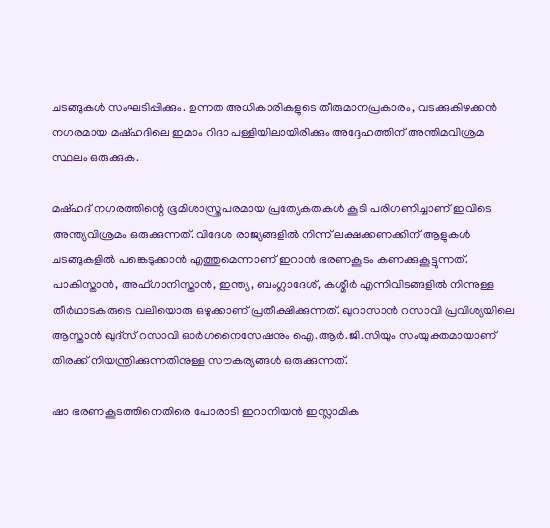ചടങ്ങുകൾ സംഘടിപ്പിക്കും. ഉന്നത അധികാരികളുടെ തീരുമാനപ്രകാരം, വടക്കുകിഴക്കൻ നഗരമായ മഷ്ഹദിലെ ഇമാം റിദാ പള്ളിയിലായിരിക്കും അദ്ദേഹത്തിന് അന്തിമവിശ്രമ സ്ഥലം ഒരുക്കുക.

മഷ്ഹദ് നഗരത്തിന്റെ ഭൂമിശാസ്ത്രപരമായ പ്രത്യേകതകൾ കൂടി പരിഗണിച്ചാണ് ഇവിടെ അന്ത്യവിശ്രമം ഒരുക്കുന്നത്. വിദേശ രാജ്യങ്ങളിൽ നിന്ന് ലക്ഷക്കണക്കിന് ആളുകൾ ചടങ്ങുകളിൽ പങ്കെടുക്കാൻ എത്തുമെന്നാണ് ഇറാൻ ഭരണകൂടം കണക്കുകൂട്ടുന്നത്. പാകിസ്താൻ, അഫ്ഗാനിസ്താൻ, ഇന്ത്യ, ബംഗ്ലാദേശ്, കശ്മീർ എന്നിവിടങ്ങളിൽ നിന്നുള്ള തീർഥാടകരുടെ വലിയൊരു ഒഴുക്കാണ് പ്രതീക്ഷിക്കുന്നത്. ഖുറാസാൻ റസാവി പ്രവിശ്യയിലെ ആസ്താൻ ഖുദ്സ് റസാവി ഓർഗനൈസേഷനും ഐ.ആർ.ജി.സിയും സംയുക്തമായാണ് തിരക്ക് നിയന്ത്രിക്കുന്നതിനുള്ള സൗകര്യങ്ങൾ ഒരുക്കുന്നത്.

ഷാ ഭരണകൂടത്തിനെതിരെ പോരാടി ഇറാനിയൻ ഇസ്ലാമിക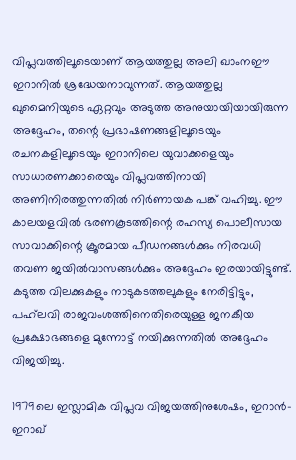വിപ്ലവത്തിലൂടെയാണ് ആയത്തുല്ല അലി ഖാംനഈ ഇറാനിൽ ശ്രദ്ധേയനാവുന്നത്. ആയത്തുല്ല ഖുമൈനിയുടെ ഏറ്റവും അടുത്ത അനുയായിയായിരുന്ന അദ്ദേഹം, തന്റെ പ്രഭാഷണങ്ങളിലൂടെയും രചനകളിലൂടെയും ഇറാനിലെ യുവാക്കളെയും സാധാരണക്കാരെയും വിപ്ലവത്തിനായി അണിനിരത്തുന്നതിൽ നിർണായക പങ്ക് വഹിച്ചു. ഈ കാലയളവിൽ ഭരണകൂടത്തിന്റെ രഹസ്യ പൊലീസായ സാവാക്കിന്റെ ക്രൂരമായ പീഡനങ്ങൾക്കും നിരവധി തവണ ജയിൽവാസങ്ങൾക്കും അദ്ദേഹം ഇരയായിട്ടുണ്ട്. കടുത്ത വിലക്കുകളും നാടുകടത്തലുകളും നേരിട്ടിട്ടും, പഹ്‌ലവി രാജവംശത്തിനെതിരെയുള്ള ജനകീയ പ്രക്ഷോഭങ്ങളെ മുന്നോട്ട് നയിക്കുന്നതിൽ അദ്ദേഹം വിജയിച്ചു.

1979ലെ ഇസ്ലാമിക വിപ്ലവ വിജയത്തിനുശേഷം, ഇറാൻ-ഇറാഖ്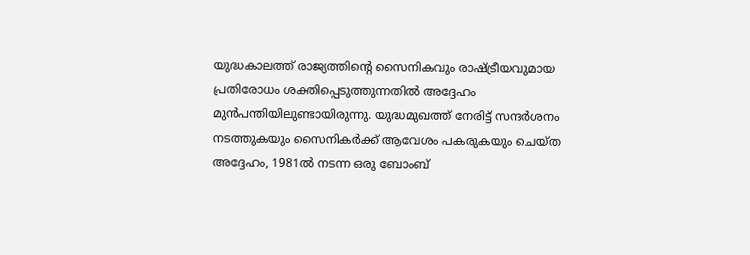യുദ്ധകാലത്ത് രാജ്യത്തിന്റെ സൈനികവും രാഷ്ട്രീയവുമായ പ്രതിരോധം ശക്തിപ്പെടുത്തുന്നതിൽ അദ്ദേഹം മുൻപന്തിയിലുണ്ടായിരുന്നു. യുദ്ധമുഖത്ത് നേരിട്ട് സന്ദർശനം നടത്തുകയും സൈനികർക്ക് ആവേശം പകരുകയും ചെയ്ത അദ്ദേഹം, 1981ൽ നടന്ന ഒരു ബോംബ്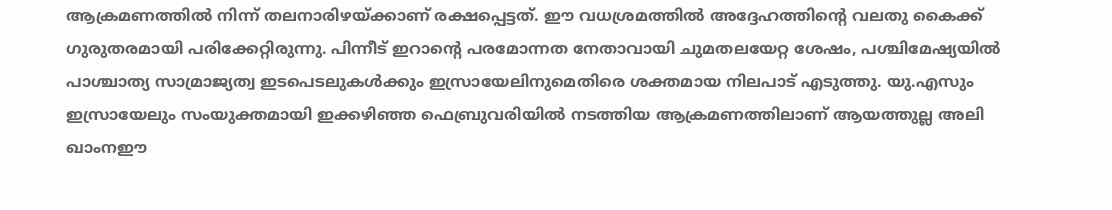ആക്രമണത്തിൽ നിന്ന് തലനാരിഴയ്ക്കാണ് രക്ഷപ്പെട്ടത്. ഈ വധശ്രമത്തിൽ അദ്ദേഹത്തിന്റെ വലതു കൈക്ക് ഗുരുതരമായി പരിക്കേറ്റിരുന്നു. പിന്നീട് ഇറാന്റെ പരമോന്നത നേതാവായി ചുമതലയേറ്റ ശേഷം, പശ്ചിമേഷ്യയിൽ പാശ്ചാത്യ സാമ്രാജ്യത്വ ഇടപെടലുകൾക്കും ഇസ്രായേലിനുമെതിരെ ശക്തമായ നിലപാട് എടുത്തു. യു.എസും ഇസ്രായേലും സംയുക്തമായി ഇക്കഴിഞ്ഞ ഫെബ്രുവരിയിൽ നടത്തിയ ആക്രമണത്തിലാണ് ആയത്തുല്ല അലി ഖാംനഈ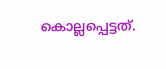കൊല്ലപ്പെട്ടത്.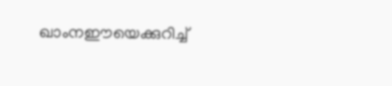ഖാംനഈയെക്കുറിച്ച്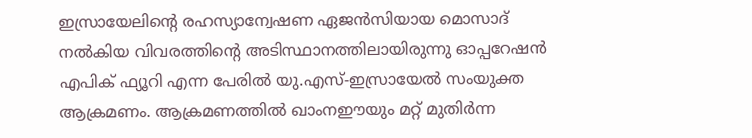ഇസ്രായേലിന്റെ രഹസ്യാന്വേഷണ ഏജൻസിയായ മൊസാദ് നൽകിയ വിവരത്തിന്റെ അടിസ്ഥാനത്തിലായിരുന്നു ഓപ്പറേഷൻ എപിക് ഫ്യൂറി എന്ന പേരിൽ യു.എസ്-ഇസ്രായേൽ സംയുക്ത ആക്രമണം. ആക്രമണത്തിൽ ഖാംനഈയും മറ്റ് മുതിർന്ന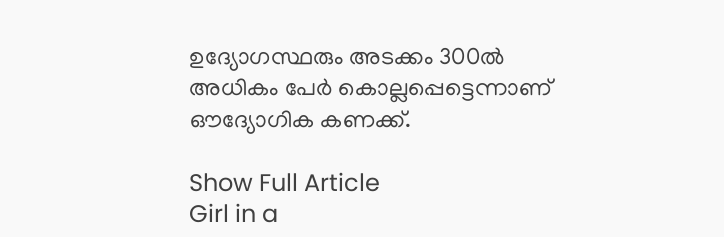ഉദ്യോഗസ്ഥരും അടക്കം 300ൽ അധികം പേർ കൊല്ലപ്പെട്ടെന്നാണ് ഔദ്യോഗിക കണക്ക്.

Show Full Article
Girl in a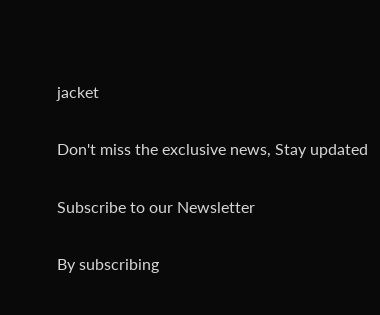jacket

Don't miss the exclusive news, Stay updated

Subscribe to our Newsletter

By subscribing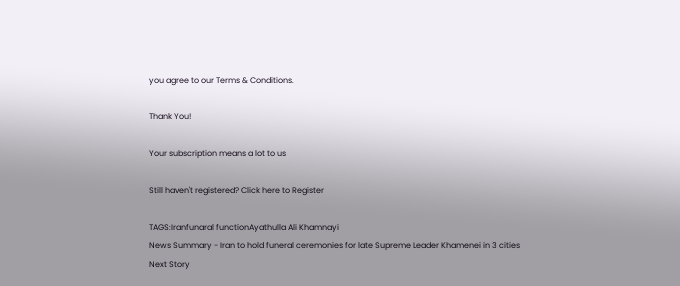you agree to our Terms & Conditions.

Thank You!

Your subscription means a lot to us

Still haven't registered? Click here to Register

TAGS:Iranfunaral functionAyathulla Ali Khamnayi
News Summary - Iran to hold funeral ceremonies for late Supreme Leader Khamenei in 3 cities
Next Story